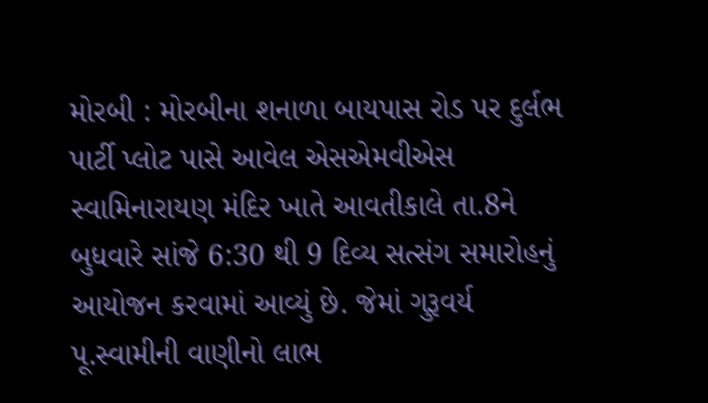મોરબી : મોરબીના શનાળા બાયપાસ રોડ પર દુર્લભ પાર્ટી પ્લોટ પાસે આવેલ એસએમવીએસ સ્વામિનારાયણ મંદિર ખાતે આવતીકાલે તા.8ને બુધવારે સાંજે 6:30 થી 9 દિવ્ય સત્સંગ સમારોહનું આયોજન કરવામાં આવ્યું છે. જેમાં ગુરૂવર્ય પૂ.સ્વામીની વાણીનો લાભ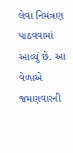લેવા નિમંત્રણ પાઠવવામાં આવ્યું છે. આ વેળાએ જમણવારની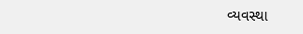વ્યવસ્થા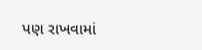પણ રાખવામાં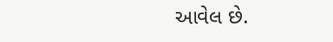આવેલ છે.